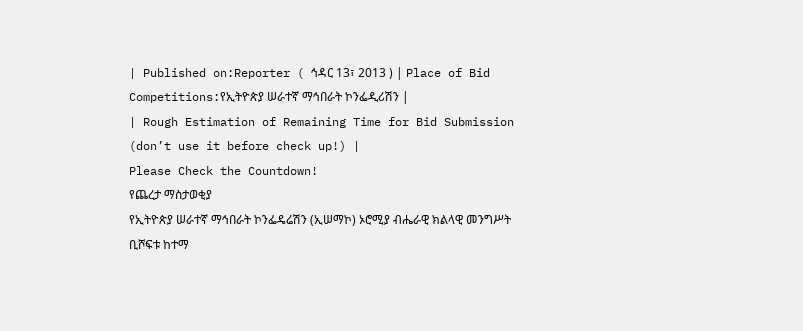| Published on:Reporter ( ኅዳር 13፣ 2013 ) | Place of Bid Competitions:የኢትዮጵያ ሠራተኛ ማኅበራት ኮንፌዲሪሽን |
| Rough Estimation of Remaining Time for Bid Submission (don’t use it before check up!) |
Please Check the Countdown!
የጨረታ ማስታወቂያ
የኢትዮጵያ ሠራተኛ ማኅበራት ኮንፌዴሬሽን (ኢሠማኮ) ኦሮሚያ ብሔራዊ ክልላዊ መንግሥት ቢሾፍቱ ከተማ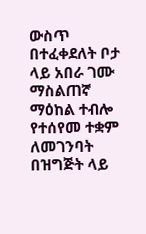ውስጥ በተፈቀደለት ቦታ ላይ አበራ ገሙ ማስልጠኛ ማዕከል ተብሎ የተሰየመ ተቋም ለመገንባት በዝግጅት ላይ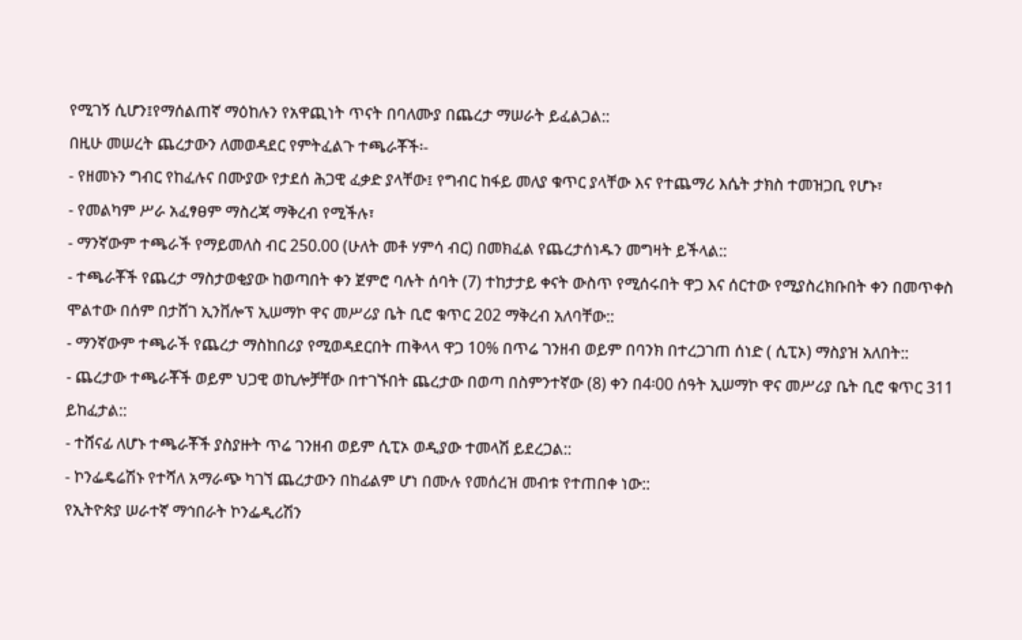የሚገኝ ሲሆን፤የማሰልጠኛ ማዕከሉን የአዋጪነት ጥናት በባለሙያ በጨረታ ማሠራት ይፈልጋል::
በዚሁ መሠረት ጨረታውን ለመወዳደር የምትፈልጉ ተጫራቾች፡-
- የዘመኑን ግብር የከፈሉና በሙያው የታደሰ ሕጋዊ ፈቃድ ያላቸው፤ የግብር ከፋይ መለያ ቁጥር ያላቸው እና የተጨማሪ እሴት ታክስ ተመዝጋቢ የሆኑ፣
- የመልካም ሥራ አፈፃፀም ማስረጃ ማቅረብ የሚችሉ፣
- ማንኛውም ተጫራች የማይመለስ ብር 250.00 (ሁለት መቶ ሃምሳ ብር) በመክፈል የጨረታሰነዱን መግዛት ይችላል::
- ተጫራቾች የጨረታ ማስታወቂያው ከወጣበት ቀን ጀምሮ ባሉት ሰባት (7) ተከታታይ ቀናት ውስጥ የሚሰሩበት ዋጋ እና ሰርተው የሚያስረክቡበት ቀን በመጥቀስ ሞልተው በሰም በታሸገ ኢንቨሎፕ ኢሠማኮ ዋና መሥሪያ ቤት ቢሮ ቁጥር 202 ማቅረብ አለባቸው::
- ማንኛውም ተጫራች የጨረታ ማስከበሪያ የሚወዳደርበት ጠቅላላ ዋጋ 10% በጥሬ ገንዘብ ወይም በባንክ በተረጋገጠ ሰነድ ( ሲፒኦ) ማስያዝ አለበት::
- ጨረታው ተጫራቾች ወይም ህጋዊ ወኪሎቻቸው በተገኙበት ጨረታው በወጣ በስምንተኛው (8) ቀን በ4፡00 ሰዓት ኢሠማኮ ዋና መሥሪያ ቤት ቢሮ ቁጥር 311 ይከፈታል::
- ተሸናፊ ለሆኑ ተጫራቾች ያስያዙት ጥሬ ገንዘብ ወይም ሲፒኦ ወዲያው ተመላሽ ይደረጋል::
- ኮንፌዴሬሽኑ የተሻለ አማራጭ ካገኘ ጨረታውን በከፊልም ሆነ በሙሉ የመሰረዝ መብቱ የተጠበቀ ነው::
የኢትዮጵያ ሠራተኛ ማኅበራት ኮንፌዲሪሽን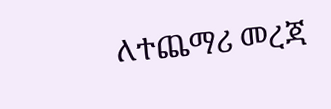ለተጨማሪ መረጃ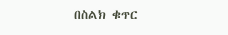በስልክ ቁጥር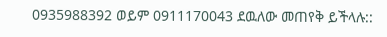0935988392 ወይም 0911170043 ደዉለው መጠየቅ ይችላሉ::